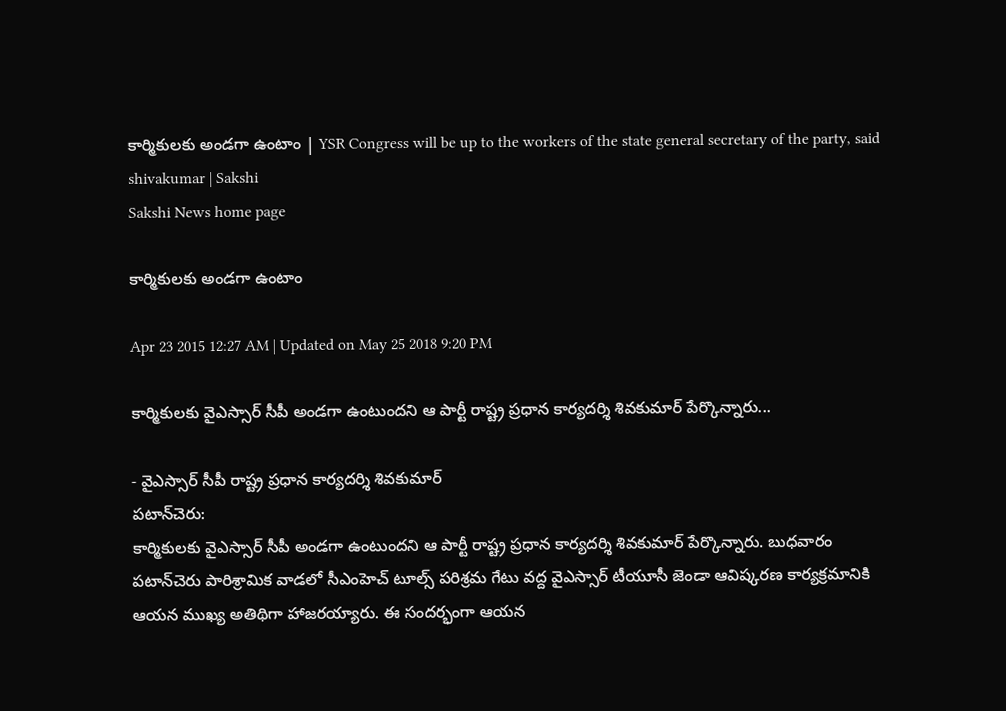కార్మికులకు అండగా ఉంటాం | YSR Congress will be up to the workers of the state general secretary of the party, said shivakumar | Sakshi
Sakshi News home page

కార్మికులకు అండగా ఉంటాం

Apr 23 2015 12:27 AM | Updated on May 25 2018 9:20 PM

కార్మికులకు వైఎస్సార్ సీపీ అండగా ఉంటుందని ఆ పార్టీ రాష్ట్ర ప్రధాన కార్యదర్శి శివకుమార్ పేర్కొన్నారు...

- వైఎస్సార్ సీపీ రాష్ట్ర ప్రధాన కార్యదర్శి శివకుమార్
పటాన్‌చెరు:
కార్మికులకు వైఎస్సార్ సీపీ అండగా ఉంటుందని ఆ పార్టీ రాష్ట్ర ప్రధాన కార్యదర్శి శివకుమార్ పేర్కొన్నారు. బుధవారం పటాన్‌చెరు పారిశ్రామిక వాడలో సీఎంహెచ్ టూల్స్ పరిశ్రమ గేటు వద్ద వైఎస్సార్ టీయూసీ జెండా ఆవిష్కరణ కార్యక్రమానికి ఆయన ముఖ్య అతిథిగా హాజరయ్యారు. ఈ సందర్భంగా ఆయన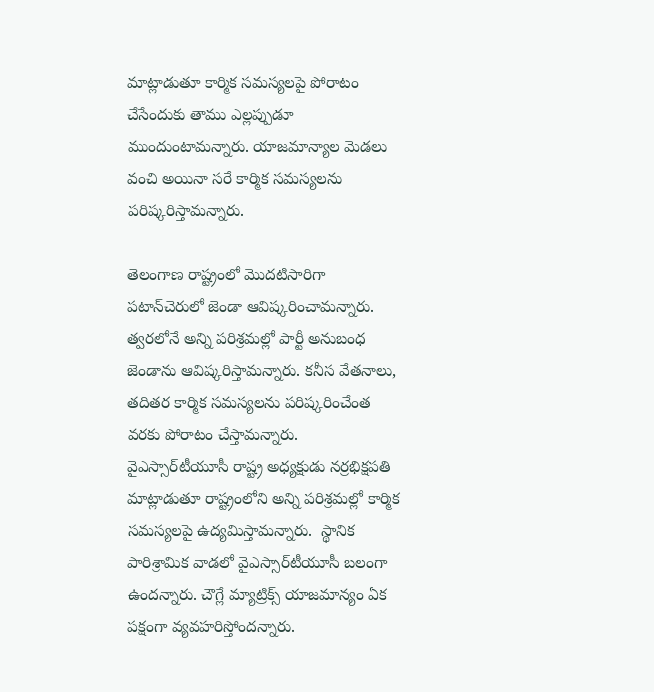మాట్లాడుతూ కార్మిక సమస్యలపై పోరాటం చేసేందుకు తాము ఎల్లప్పుడూ ముందుంటామన్నారు. యాజమాన్యాల మెడలు వంచి అయినా సరే కార్మిక సమస్యలను పరిష్కరిస్తామన్నారు.

తెలంగాణ రాష్ట్రంలో మొదటిసారిగా పటాన్‌చెరులో జెండా ఆవిష్కరించామన్నారు. త్వరలోనే అన్ని పరిశ్రమల్లో పార్టీ అనుబంధ జెండాను ఆవిష్కరిస్తామన్నారు. కనీస వేతనాలు, తదితర కార్మిక సమస్యలను పరిష్కరించేంత వరకు పోరాటం చేస్తామన్నారు. వైఎస్సార్‌టీయూసీ రాష్ట్ర అధ్యక్షుడు నర్రభిక్షపతి మాట్లాడుతూ రాష్ట్రంలోని అన్ని పరిశ్రమల్లో కార్మిక సమస్యలపై ఉద్యమిస్తామన్నారు.  స్థానిక పారిశ్రామిక వాడలో వైఎస్సార్‌టీయూసీ బలంగా ఉందన్నారు. చౌగ్లే మ్యాట్రిక్స్ యాజమాన్యం ఏక పక్షంగా వ్యవహరిస్తోందన్నారు.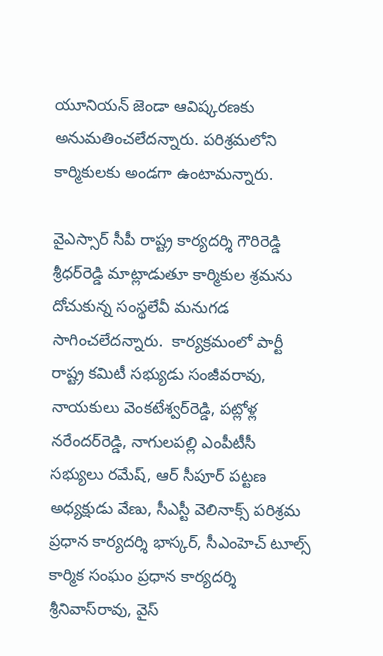యూనియన్ జెండా ఆవిష్కరణకు అనుమతించలేదన్నారు. పరిశ్రమలోని కార్మికులకు అండగా ఉంటామన్నారు.

వైఎస్సార్ సీపీ రాష్ట్ర కార్యదర్శి గౌరిరెడ్డి శ్రీధర్‌రెడ్డి మాట్లాడుతూ కార్మికుల శ్రమను దోచుకున్న సంస్థలేవీ మనుగడ సాగించలేదన్నారు.  కార్యక్రమంలో పార్టీ రాష్ట్ర కమిటీ సభ్యుడు సంజీవరావు,  నాయకులు వెంకటేశ్వర్‌రెడ్డి, పట్లోళ్ల నరేందర్‌రెడ్డి, నాగులపల్లి ఎంపీటీసీ సభ్యులు రమేష్, ఆర్ సీపూర్ పట్టణ అధ్యక్షుడు వేణు, సీఎస్టీ వెలినాక్స్ పరిశ్రమ ప్రధాన కార్యదర్శి భాస్కర్, సీఎంహెచ్ టూల్స్ కార్మిక సంఘం ప్రధాన కార్యదర్శి శ్రీనివాస్‌రావు, వైస్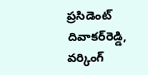ప్రసిడెంట్ దివాకర్‌రెడ్డి, వర్కింగ్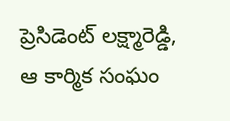ప్రెసిడెంట్ లక్ష్మారెడ్డి, ఆ కార్మిక సంఘం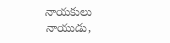నాయకులు నాయుడు,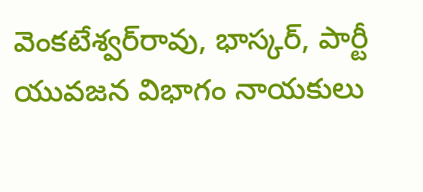వెంకటేశ్వర్‌రావు, భాస్కర్, పార్టీ యువజన విభాగం నాయకులు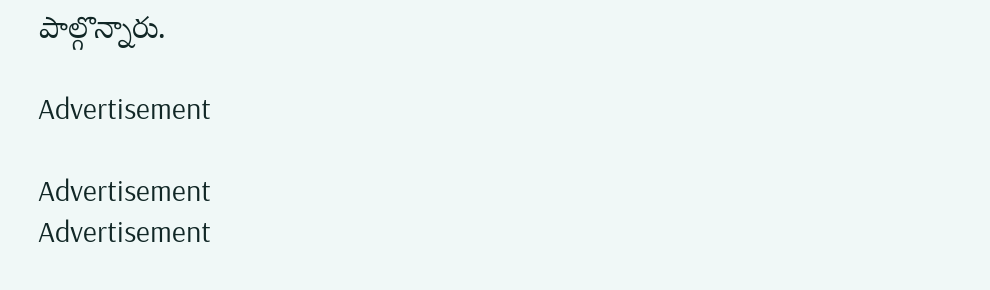పాల్గొన్నారు.

Advertisement

Advertisement
Advertisement